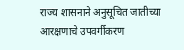राज्य शासनाने अनुसूचित जातीच्या आरक्षणाचे उपवर्गीकरण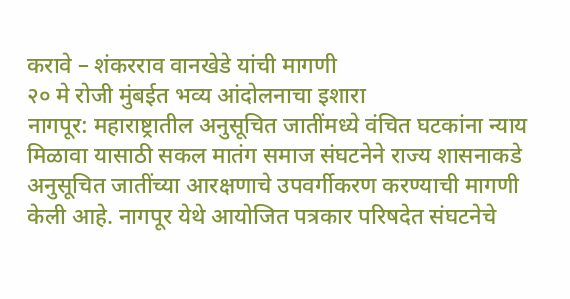करावे – शंकरराव वानखेडे यांची मागणी
२० मे रोजी मुंबईत भव्य आंदोलनाचा इशारा
नागपूर: महाराष्ट्रातील अनुसूचित जातींमध्ये वंचित घटकांना न्याय मिळावा यासाठी सकल मातंग समाज संघटनेने राज्य शासनाकडे अनुसूचित जातींच्या आरक्षणाचे उपवर्गीकरण करण्याची मागणी केली आहे. नागपूर येथे आयोजित पत्रकार परिषदेत संघटनेचे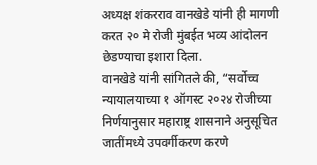अध्यक्ष शंकरराव वानखेडे यांनी ही मागणी करत २० मे रोजी मुंबईत भव्य आंदोलन छेडण्याचा इशारा दिला.
वानखेडे यांनी सांगितले की, “सर्वोच्च न्यायालयाच्या १ ऑगस्ट २०२४ रोजीच्या निर्णयानुसार महाराष्ट्र शासनाने अनुसूचित जातींमध्ये उपवर्गीकरण करणे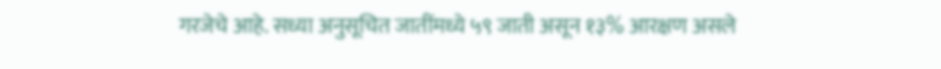गरजेचे आहे. सध्या अनुसूचित जातींमध्ये ५९ जाती असून १३% आरक्षण असले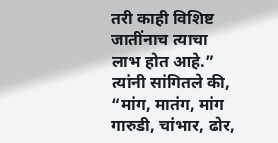तरी काही विशिष्ट जातींनाच त्याचा लाभ होत आहे.”
त्यांनी सांगितले की, “मांग, मातंग, मांग गारुडी, चांभार, ढोर,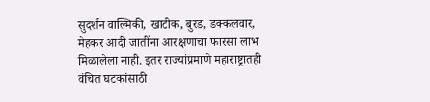सुदर्शन वाल्मिकी, खाटीक, बुरड, डक्कलवार, मेहकर आदी जातींना आरक्षणाचा फारसा लाभ मिळालेला नाही. इतर राज्यांप्रमाणे महाराष्ट्रातही वंचित घटकांसाठी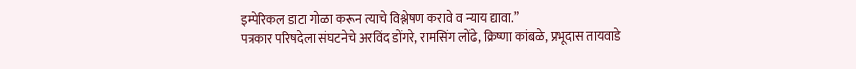इम्पेरिकल डाटा गोळा करून त्याचे विश्लेषण करावे व न्याय द्यावा.”
पत्रकार परिषदेला संघटनेचे अरविंद डोंगरे, रामसिंग लोंढे, क्रिष्णा कांबळे, प्रभूदास तायवाडे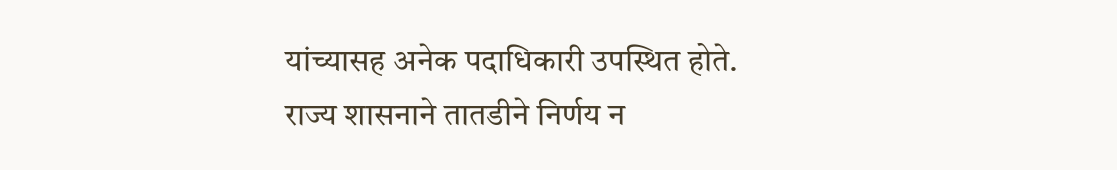यांच्यासह अनेक पदाधिकारी उपस्थित होते.
राज्य शासनाने तातडीने निर्णय न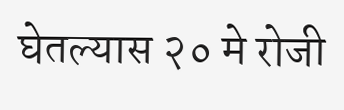घेतल्यास २० मे रोजी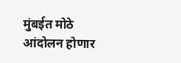मुंबईत मोठे आंदोलन होणार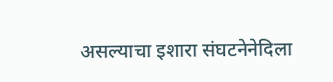असल्याचा इशारा संघटनेनेदिला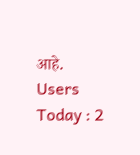आहे.
Users Today : 2